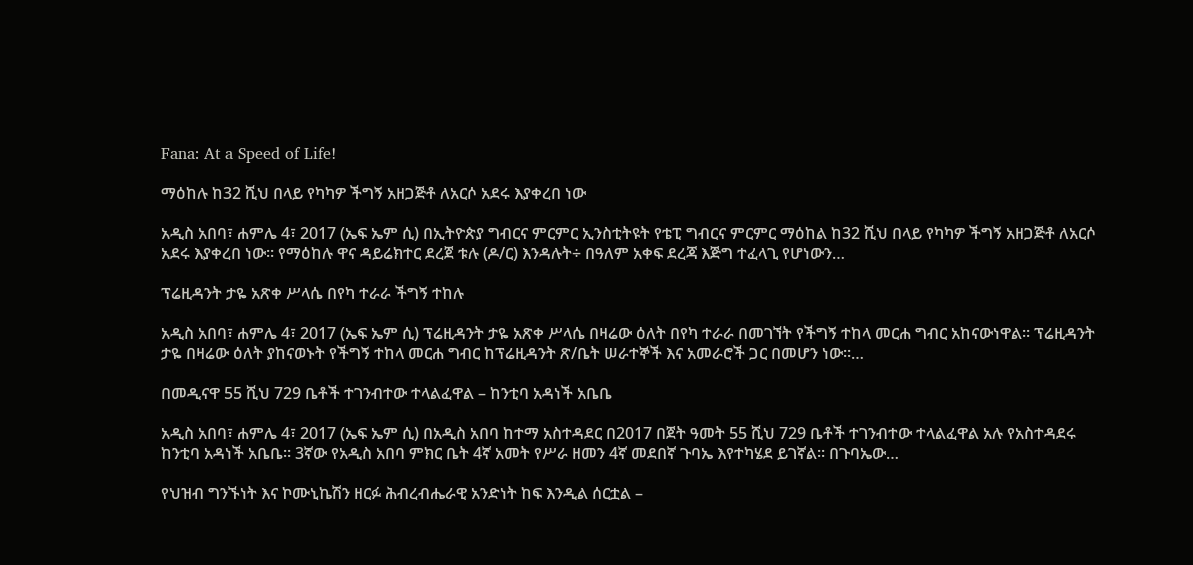Fana: At a Speed of Life!

ማዕከሉ ከ32 ሺህ በላይ የካካዎ ችግኝ አዘጋጅቶ ለአርሶ አደሩ እያቀረበ ነው

አዲስ አበባ፣ ሐምሌ 4፣ 2017 (ኤፍ ኤም ሲ) በኢትዮጵያ ግብርና ምርምር ኢንስቲትዩት የቴፒ ግብርና ምርምር ማዕከል ከ32 ሺህ በላይ የካካዎ ችግኝ አዘጋጅቶ ለአርሶ አደሩ እያቀረበ ነው። የማዕከሉ ዋና ዳይሬክተር ደረጀ ቱሉ (ዶ/ር) እንዳሉት÷ በዓለም አቀፍ ደረጃ እጅግ ተፈላጊ የሆነውን…

ፕሬዚዳንት ታዬ አጽቀ ሥላሴ በየካ ተራራ ችግኝ ተከሉ

አዲስ አበባ፣ ሐምሌ 4፣ 2017 (ኤፍ ኤም ሲ) ፕሬዚዳንት ታዬ አጽቀ ሥላሴ በዛሬው ዕለት በየካ ተራራ በመገኘት የችግኝ ተከላ መርሐ ግብር አከናውነዋል፡፡ ፕሬዚዳንት ታዬ በዛሬው ዕለት ያከናወኑት የችግኝ ተከላ መርሐ ግብር ከፕሬዚዳንት ጽ/ቤት ሠራተኞች እና አመራሮች ጋር በመሆን ነው፡፡…

በመዲናዋ 55 ሺህ 729 ቤቶች ተገንብተው ተላልፈዋል – ከንቲባ አዳነች አቤቤ

አዲስ አበባ፣ ሐምሌ 4፣ 2017 (ኤፍ ኤም ሲ) በአዲስ አበባ ከተማ አስተዳደር በ2017 በጀት ዓመት 55 ሺህ 729 ቤቶች ተገንብተው ተላልፈዋል አሉ የአስተዳደሩ ከንቲባ አዳነች አቤቤ። 3ኛው የአዲስ አበባ ምክር ቤት 4ኛ አመት የሥራ ዘመን 4ኛ መደበኛ ጉባኤ እየተካሄደ ይገኛል። በጉባኤው…

የህዝብ ግንኙነት እና ኮሙኒኬሽን ዘርፉ ሕብረብሔራዊ አንድነት ከፍ እንዲል ሰርቷል –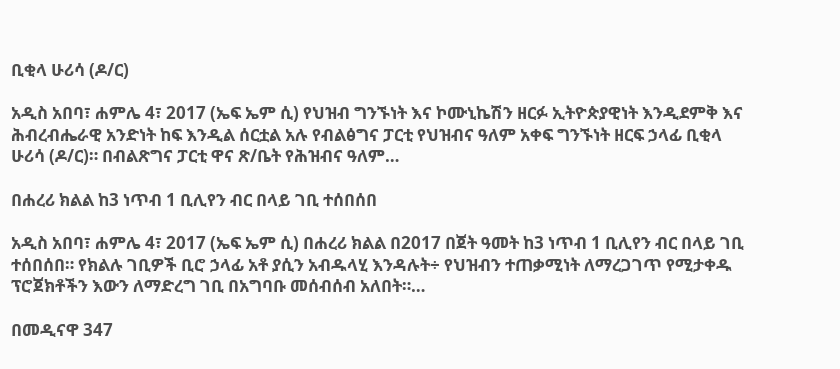ቢቂላ ሁሪሳ (ዶ/ር)

አዲስ አበባ፣ ሐምሌ 4፣ 2017 (ኤፍ ኤም ሲ) የህዝብ ግንኙነት እና ኮሙኒኬሽን ዘርፉ ኢትዮጵያዊነት እንዲደምቅ እና ሕብረብሔራዊ አንድነት ከፍ እንዲል ሰርቷል አሉ የብልፅግና ፓርቲ የህዝብና ዓለም አቀፍ ግንኙነት ዘርፍ ኃላፊ ቢቂላ ሁሪሳ (ዶ/ር)። በብልጽግና ፓርቲ ዋና ጽ/ቤት የሕዝብና ዓለም…

በሐረሪ ክልል ከ3 ነጥብ 1 ቢሊየን ብር በላይ ገቢ ተሰበሰበ

አዲስ አበባ፣ ሐምሌ 4፣ 2017 (ኤፍ ኤም ሲ) በሐረሪ ክልል በ2017 በጀት ዓመት ከ3 ነጥብ 1 ቢሊየን ብር በላይ ገቢ ተሰበሰበ። የክልሉ ገቢዎች ቢሮ ኃላፊ አቶ ያሲን አብዱላሂ እንዳሉት÷ የህዝብን ተጠቃሚነት ለማረጋገጥ የሚታቀዱ ፕሮጀክቶችን እውን ለማድረግ ገቢ በአግባቡ መሰብሰብ አለበት።…

በመዲናዋ 347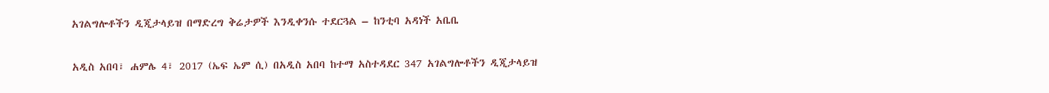አገልግሎቶችን ዲጂታላይዝ በማድረግ ቅሬታዎች እንዲቀንሱ ተደርጓል – ከንቲባ አዳነች አቤቤ

አዲስ አበባ፣ ሐምሌ 4፣ 2017 (ኤፍ ኤም ሲ) በአዲስ አበባ ከተማ አስተዳደር 347 አገልግሎቶችን ዲጂታላይዝ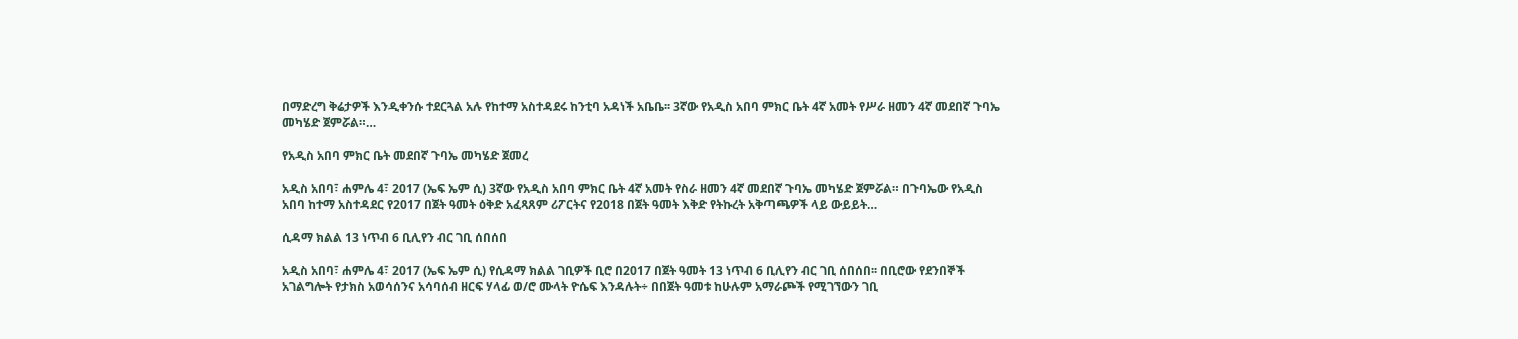በማድረግ ቅሬታዎች እንዲቀንሱ ተደርጓል አሉ የከተማ አስተዳደሩ ከንቲባ አዳነች አቤቤ፡፡ 3ኛው የአዲስ አበባ ምክር ቤት 4ኛ አመት የሥራ ዘመን 4ኛ መደበኛ ጉባኤ መካሄድ ጀምሯል።…

የአዲስ አበባ ምክር ቤት መደበኛ ጉባኤ መካሄድ ጀመረ

አዲስ አበባ፣ ሐምሌ 4፣ 2017 (ኤፍ ኤም ሲ) 3ኛው የአዲስ አበባ ምክር ቤት 4ኛ አመት የስራ ዘመን 4ኛ መደበኛ ጉባኤ መካሄድ ጀምሯል። በጉባኤው የአዲስ አበባ ከተማ አስተዳደር የ2017 በጀት ዓመት ዕቅድ አፈጻጸም ሪፖርትና የ2018 በጀት ዓመት እቅድ የትኩረት አቅጣጫዎች ላይ ውይይት…

ሲዳማ ክልል 13 ነጥብ 6 ቢሊየን ብር ገቢ ሰበሰበ

አዲስ አበባ፣ ሐምሌ 4፣ 2017 (ኤፍ ኤም ሲ) የሲዳማ ክልል ገቢዎች ቢሮ በ2017 በጀት ዓመት 13 ነጥብ 6 ቢሊየን ብር ገቢ ሰበሰበ፡፡ በቢሮው የደንበኞች አገልግሎት የታክስ አወሳሰንና አሳባሰብ ዘርፍ ሃላፊ ወ/ሮ ሙላት ዮሴፍ እንዳሉት÷ በበጀት ዓመቱ ከሁሉም አማራጮች የሚገኘውን ገቢ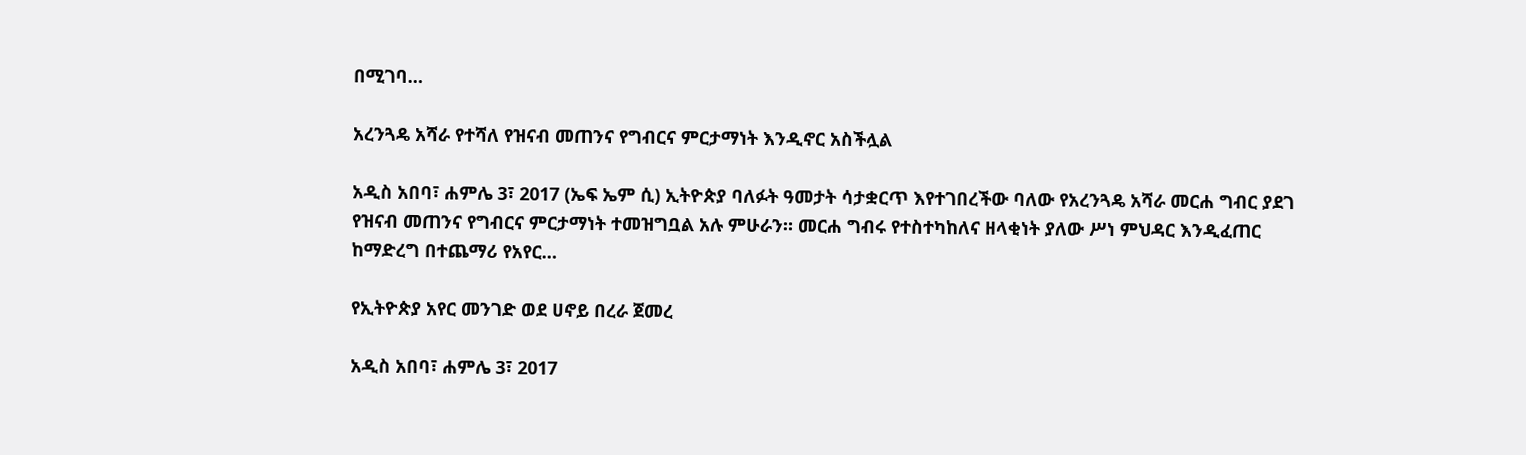በሚገባ…

አረንጓዴ አሻራ የተሻለ የዝናብ መጠንና የግብርና ምርታማነት እንዲኖር አስችሏል

አዲስ አበባ፣ ሐምሌ 3፣ 2017 (ኤፍ ኤም ሲ) ኢትዮጵያ ባለፉት ዓመታት ሳታቋርጥ እየተገበረችው ባለው የአረንጓዴ አሻራ መርሐ ግብር ያደገ የዝናብ መጠንና የግብርና ምርታማነት ተመዝግቧል አሉ ምሁራን። መርሐ ግብሩ የተስተካከለና ዘላቂነት ያለው ሥነ ምህዳር እንዲፈጠር ከማድረግ በተጨማሪ የአየር…

የኢትዮጵያ አየር መንገድ ወደ ሀኖይ በረራ ጀመረ

አዲስ አበባ፣ ሐምሌ 3፣ 2017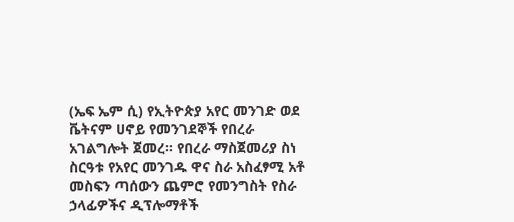(ኤፍ ኤም ሲ) የኢትዮጵያ አየር መንገድ ወደ ቬትናም ሀኖይ የመንገደኞች የበረራ አገልግሎት ጀመረ። የበረራ ማስጀመሪያ ስነ ስርዓቱ የአየር መንገዱ ዋና ስራ አስፈፃሚ አቶ መስፍን ጣሰውን ጨምሮ የመንግስት የስራ ኃላፊዎችና ዲፕሎማቶች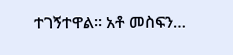ተገኝተዋል። አቶ መስፍን…